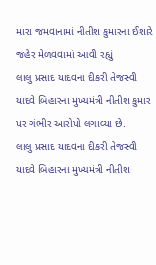મારા જમવાનામાં નીતીશ કુમારના ઈશારે જહેર મેળવવામાં આવી રહ્યું
લાલુ પ્રસાદ યાદવના દીકરી તેજસ્વી યાદવે બિહારના મુખ્યમંત્રી નીતીશ કુમાર પર ગંભીર આરોપો લગાવ્યા છે.
લાલુ પ્રસાદ યાદવના દીકરી તેજસ્વી યાદવે બિહારના મુખ્યમંત્રી નીતીશ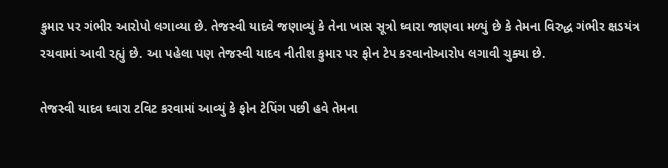કુમાર પર ગંભીર આરોપો લગાવ્યા છે. તેજસ્વી યાદવે જણાવ્યું કે તેના ખાસ સૂત્રો ઘ્વારા જાણવા મળ્યું છે કે તેમના વિરુદ્ધ ગંભીર ક્ષડયંત્ર રચવામાં આવી રહ્યું છે. આ પહેલા પણ તેજસ્વી યાદવ નીતીશ કુમાર પર ફોન ટેપ કરવાનોઆરોપ લગાવી ચુક્યા છે.

તેજસ્વી યાદવ ઘ્વારા ટવિટ કરવામાં આવ્યું કે ફોન ટેપિંગ પછી હવે તેમના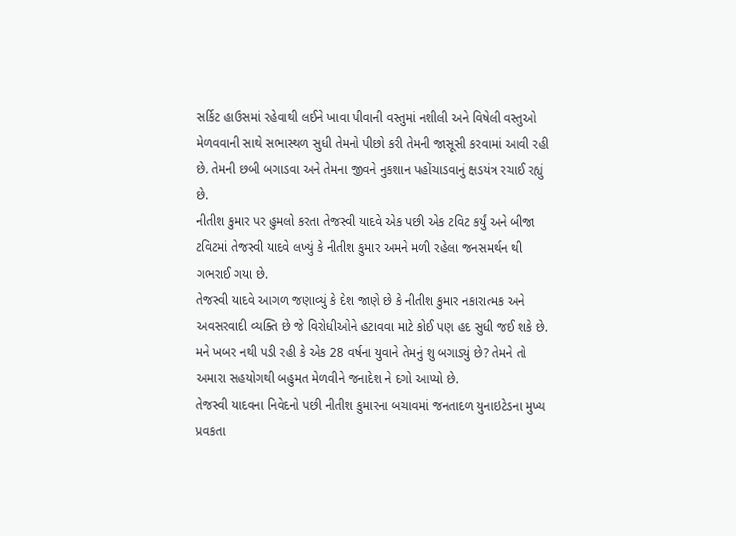સર્કિટ હાઉસમાં રહેવાથી લઈને ખાવા પીવાની વસ્તુમાં નશીલી અને વિષેલી વસ્તુઓ મેળવવાની સાથે સભાસ્થળ સુધી તેમનો પીછો કરી તેમની જાસૂસી કરવામાં આવી રહી છે. તેમની છબી બગાડવા અને તેમના જીવને નુકશાન પહોંચાડવાનું ક્ષડયંત્ર રચાઈ રહ્યું છે.
નીતીશ કુમાર પર હુમલો કરતા તેજસ્વી યાદવે એક પછી એક ટવિટ કર્યું અને બીજા ટવિટમાં તેજસ્વી યાદવે લખ્યું કે નીતીશ કુમાર અમને મળી રહેલા જનસમર્થન થી ગભરાઈ ગયા છે.
તેજસ્વી યાદવે આગળ જણાવ્યું કે દેશ જાણે છે કે નીતીશ કુમાર નકારાત્મક અને અવસરવાદી વ્યક્તિ છે જે વિરોધીઓને હટાવવા માટે કોઈ પણ હદ સુધી જઈ શકે છે. મને ખબર નથી પડી રહી કે એક 28 વર્ષના યુવાને તેમનું શુ બગાડ્યું છે? તેમને તો અમારા સહયોગથી બહુમત મેળવીને જનાદેશ ને દગો આપ્યો છે.
તેજસ્વી યાદવના નિવેદનો પછી નીતીશ કુમારના બચાવમાં જનતાદળ યુનાઇટેડના મુખ્ય પ્રવકતા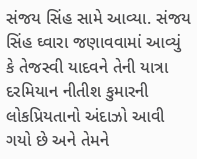સંજય સિંહ સામે આવ્યા. સંજય સિંહ ઘ્વારા જણાવવામાં આવ્યું કે તેજસ્વી યાદવને તેની યાત્રા દરમિયાન નીતીશ કુમારની લોકપ્રિયતાનો અંદાઝો આવી ગયો છે અને તેમને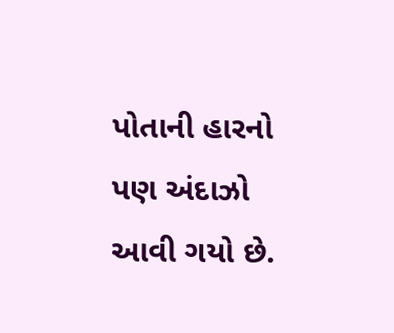પોતાની હારનો પણ અંદાઝો આવી ગયો છે.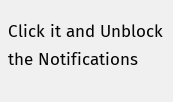Click it and Unblock the Notifications